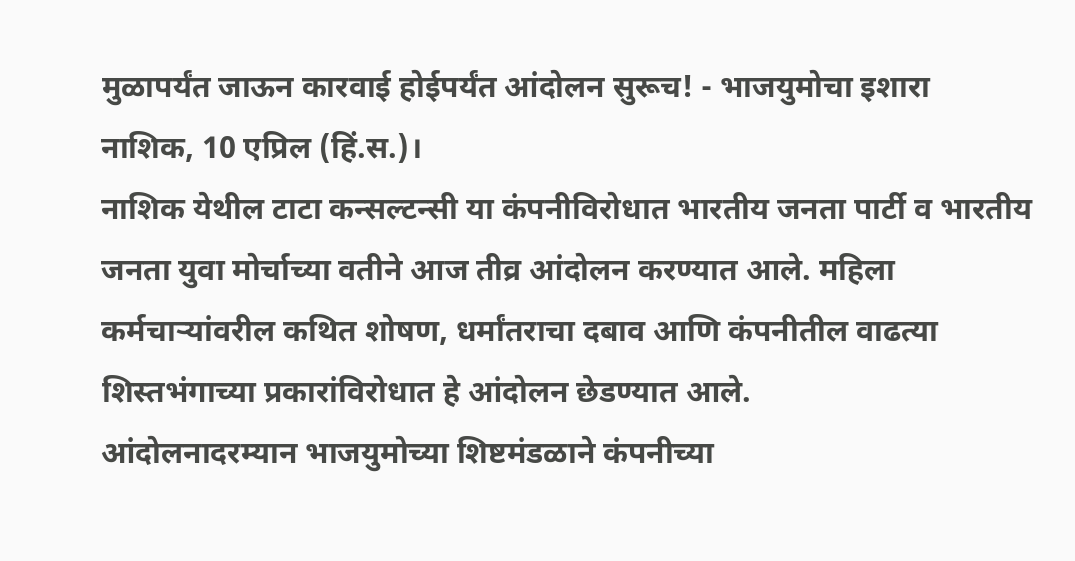मुळापर्यंत जाऊन कारवाई होईपर्यंत आंदोलन सुरूच! - भाजयुमोचा इशारा
नाशिक, 10 एप्रिल (हिं.स.)।
नाशिक येथील टाटा कन्सल्टन्सी या कंपनीविरोधात भारतीय जनता पार्टी व भारतीय जनता युवा मोर्चाच्या वतीने आज तीव्र आंदोलन करण्यात आले. महिला कर्मचाऱ्यांवरील कथित शोषण, धर्मांतराचा दबाव आणि कंपनीतील वाढत्या शिस्तभंगाच्या प्रकारांविरोधात हे आंदोलन छेडण्यात आले.
आंदोलनादरम्यान भाजयुमोच्या शिष्टमंडळाने कंपनीच्या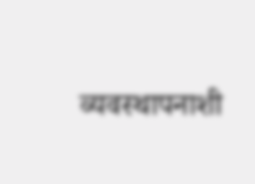व्यवस्थापनाशी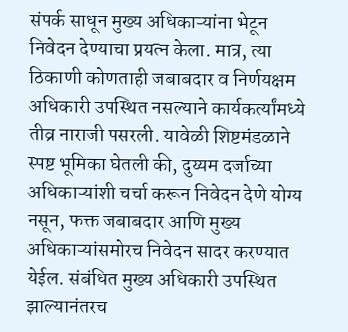संपर्क साधून मुख्य अधिकाऱ्यांना भेटून निवेदन देण्याचा प्रयत्न केला. मात्र, त्या ठिकाणी कोणताही जबाबदार व निर्णयक्षम अधिकारी उपस्थित नसल्याने कार्यकर्त्यांमध्ये तीव्र नाराजी पसरली. यावेळी शिष्टमंडळाने स्पष्ट भूमिका घेतली की, दुय्यम दर्जाच्या अधिकाऱ्यांशी चर्चा करून निवेदन देणे योग्य नसून, फक्त जबाबदार आणि मुख्य अधिकाऱ्यांसमोरच निवेदन सादर करण्यात येईल. संबंधित मुख्य अधिकारी उपस्थित झाल्यानंतरच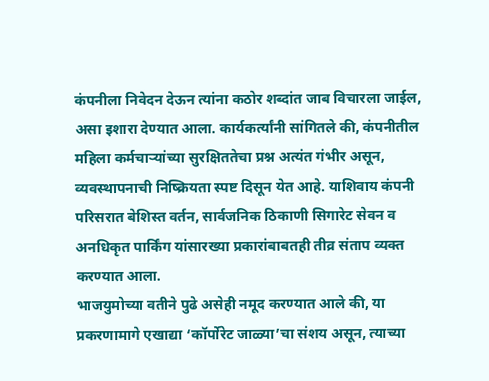कंपनीला निवेदन देऊन त्यांना कठोर शब्दांत जाब विचारला जाईल, असा इशारा देण्यात आला. कार्यकर्त्यांनी सांगितले की, कंपनीतील महिला कर्मचाऱ्यांच्या सुरक्षिततेचा प्रश्न अत्यंत गंभीर असून, व्यवस्थापनाची निष्क्रियता स्पष्ट दिसून येत आहे. याशिवाय कंपनी परिसरात बेशिस्त वर्तन, सार्वजनिक ठिकाणी सिगारेट सेवन व अनधिकृत पार्किंग यांसारख्या प्रकारांबाबतही तीव्र संताप व्यक्त करण्यात आला.
भाजयुमोच्या वतीने पुढे असेही नमूद करण्यात आले की, या प्रकरणामागे एखाद्या ‘कॉर्पोरेट जाळ्या’चा संशय असून, त्याच्या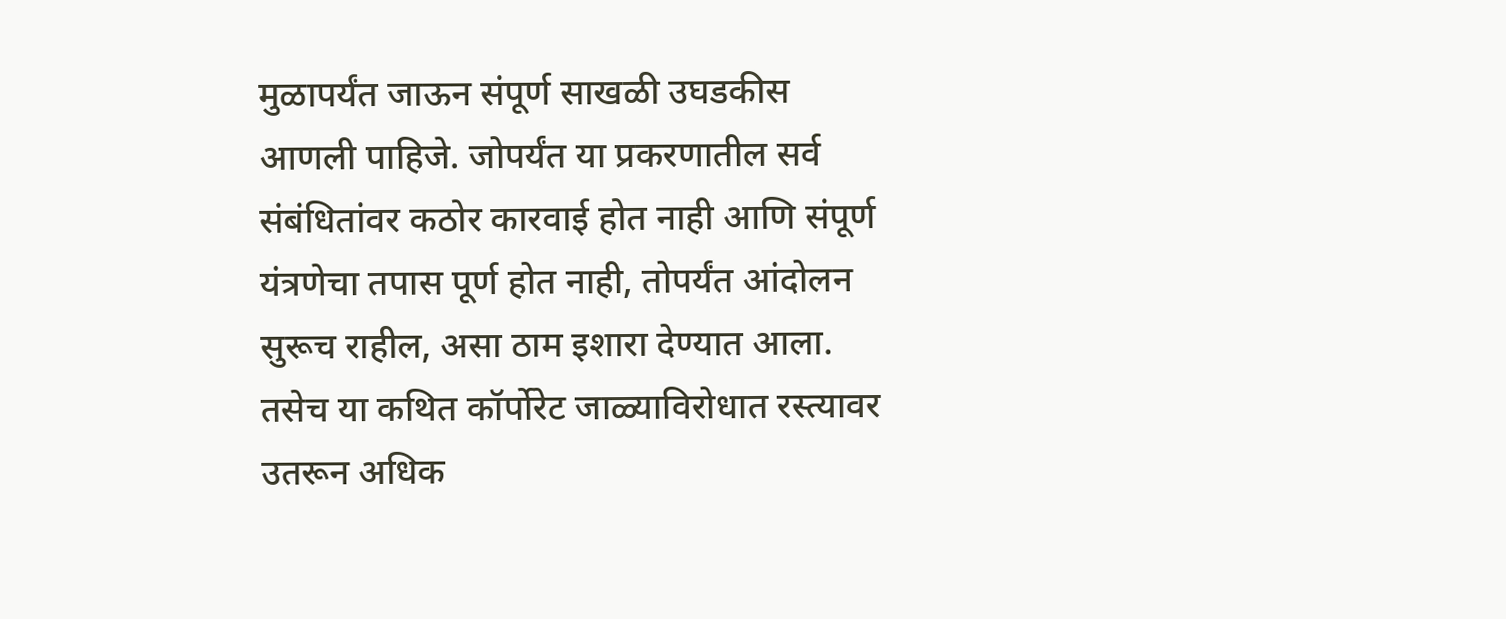मुळापर्यंत जाऊन संपूर्ण साखळी उघडकीस आणली पाहिजे. जोपर्यंत या प्रकरणातील सर्व संबंधितांवर कठोर कारवाई होत नाही आणि संपूर्ण यंत्रणेचा तपास पूर्ण होत नाही, तोपर्यंत आंदोलन सुरूच राहील, असा ठाम इशारा देण्यात आला. तसेच या कथित कॉर्पोरेट जाळ्याविरोधात रस्त्यावर उतरून अधिक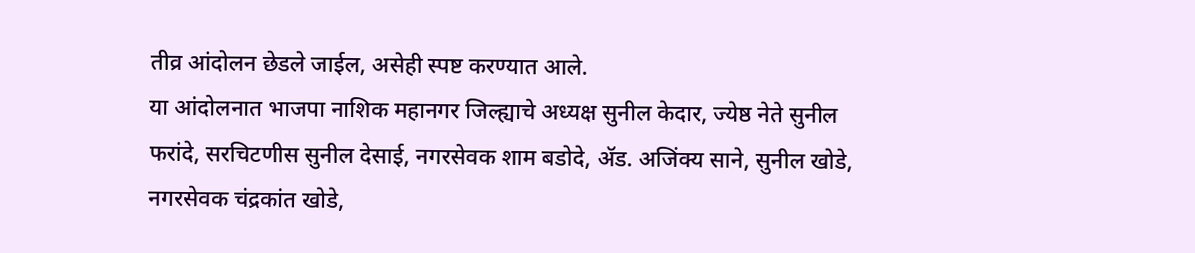तीव्र आंदोलन छेडले जाईल, असेही स्पष्ट करण्यात आले.
या आंदोलनात भाजपा नाशिक महानगर जिल्ह्याचे अध्यक्ष सुनील केदार, ज्येष्ठ नेते सुनील फरांदे, सरचिटणीस सुनील देसाई, नगरसेवक शाम बडोदे, ॲड. अजिंक्य साने, सुनील खोडे, नगरसेवक चंद्रकांत खोडे,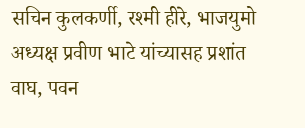सचिन कुलकर्णी, रश्मी हीरे, भाजयुमो अध्यक्ष प्रवीण भाटे यांच्यासह प्रशांत वाघ, पवन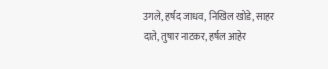उगले, हर्षद जाधव, निखिल खोडे, साहर दाते, तुषार नाटकर, हर्षल आहेर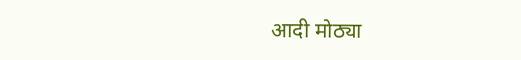आदी मोठ्या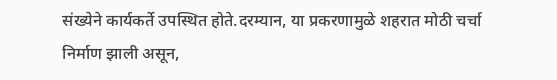संख्येने कार्यकर्ते उपस्थित होते.दरम्यान, या प्रकरणामुळे शहरात मोठी चर्चा निर्माण झाली असून,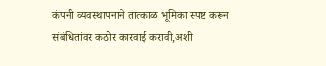कंपनी व्यवस्थापनाने तात्काळ भूमिका स्पष्ट करून संबंधितांवर कठोर कारवाई करावी,अशी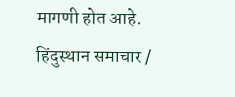मागणी होत आहे.
हिंदुस्थान समाचार /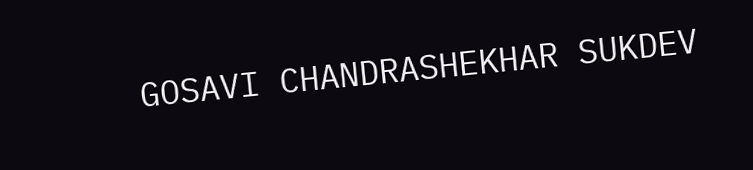GOSAVI CHANDRASHEKHAR SUKDEV